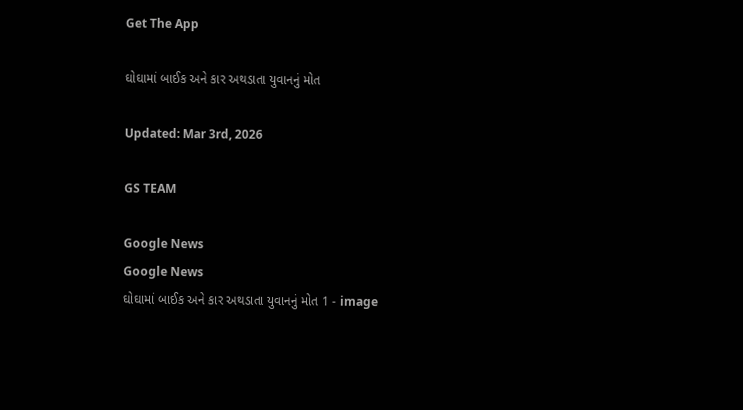Get The App

ઘોઘામાં બાઈક અને કાર અથડાતા યુવાનનું મોત

Updated: Mar 3rd, 2026

GS TEAM

Google News
Google News
ઘોઘામાં બાઈક અને કાર અથડાતા યુવાનનું મોત 1 - image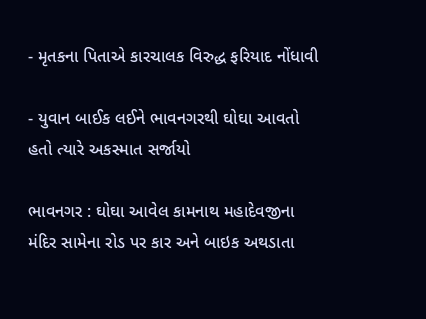- મૃતકના પિતાએ કારચાલક વિરુદ્ધ ફરિયાદ નોંધાવી

- યુવાન બાઈક લઈને ભાવનગરથી ઘોઘા આવતો હતો ત્યારે અકસ્માત સર્જાયો

ભાવનગર : ઘોઘા આવેલ કામનાથ મહાદેવજીના મંદિર સામેના રોડ પર કાર અને બાઇક અથડાતા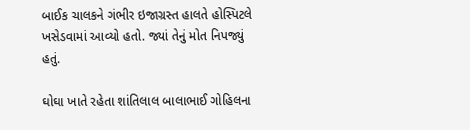બાઈક ચાલકને ગંભીર ઇજાગ્રસ્ત હાલતે હોસ્પિટલે ખસેડવામાં આવ્યો હતો. જ્યાં તેનું મોત નિપજ્યું હતું.

ઘોઘા ખાતે રહેતા શાંતિલાલ બાલાભાઈ ગોહિલના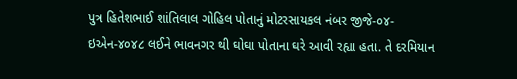પુત્ર હિતેશભાઈ શાંતિલાલ ગોહિલ પોતાનું મોટરસાયકલ નંબર જીજે-૦૪-ઇએન-૪૦૪૮ લઈને ભાવનગર થી ઘોઘા પોતાના ઘરે આવી રહ્યા હતા. તે દરમિયાન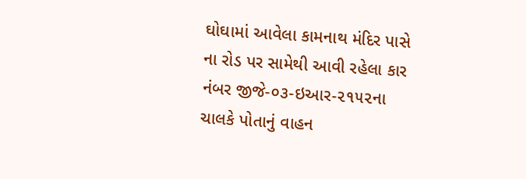ઘોઘામાં આવેલા કામનાથ મંદિર પાસે ના રોડ પર સામેથી આવી રહેલા કાર નંબર જીજે-૦૩-ઇઆર-૨૧૫૨ના ચાલકે પોતાનું વાહન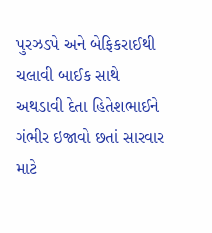પુરઝડપે અને બેફિકરાઈથી ચલાવી બાઈક સાથે અથડાવી દેતા હિતેશભાઈને ગંભીર ઇજાવો છતાં સારવાર માટે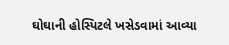ઘોઘાની હોસ્પિટલે ખસેડવામાં આવ્યા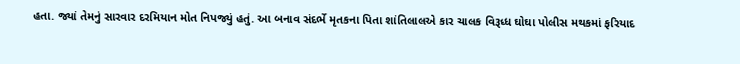હતા. જ્યાં તેમનું સારવાર દરમિયાન મોત નિપજ્યું હતું. આ બનાવ સંદર્ભે મૃતકના પિતા શાંતિલાલએ કાર ચાલક વિરૂધ્ધ ઘોઘા પોલીસ મથકમાં ફરિયાદ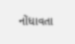નોંધાવતા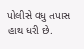પોલીસે વધુ તપાસ હાથ ધરી છે.